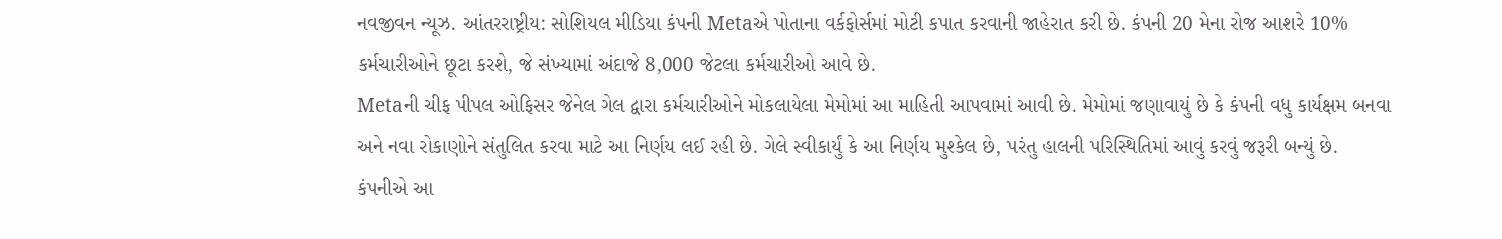નવજીવન ન્યૂઝ. આંતરરાષ્ટ્રીય: સોશિયલ મીડિયા કંપની Metaએ પોતાના વર્કફોર્સમાં મોટી કપાત કરવાની જાહેરાત કરી છે. કંપની 20 મેના રોજ આશરે 10% કર્મચારીઓને છૂટા કરશે, જે સંખ્યામાં અંદાજે 8,000 જેટલા કર્મચારીઓ આવે છે.
Metaની ચીફ પીપલ ઓફિસર જેનેલ ગેલ દ્વારા કર્મચારીઓને મોકલાયેલા મેમોમાં આ માહિતી આપવામાં આવી છે. મેમોમાં જણાવાયું છે કે કંપની વધુ કાર્યક્ષમ બનવા અને નવા રોકાણોને સંતુલિત કરવા માટે આ નિર્ણય લઈ રહી છે. ગેલે સ્વીકાર્યું કે આ નિર્ણય મુશ્કેલ છે, પરંતુ હાલની પરિસ્થિતિમાં આવું કરવું જરૂરી બન્યું છે.
કંપનીએ આ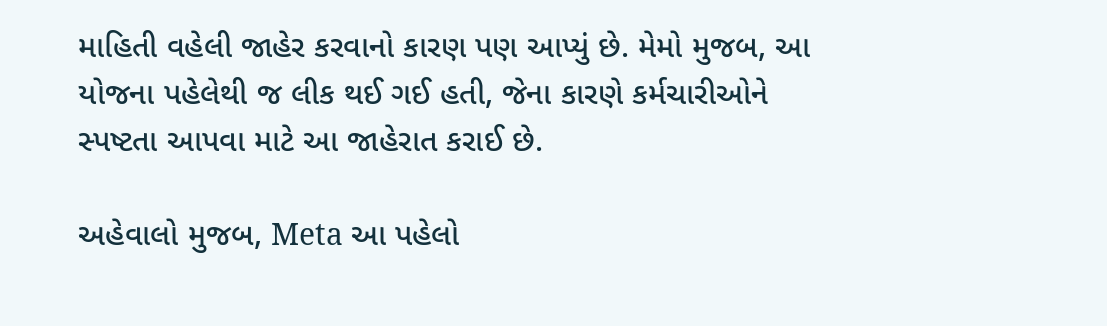માહિતી વહેલી જાહેર કરવાનો કારણ પણ આપ્યું છે. મેમો મુજબ, આ યોજના પહેલેથી જ લીક થઈ ગઈ હતી, જેના કારણે કર્મચારીઓને સ્પષ્ટતા આપવા માટે આ જાહેરાત કરાઈ છે.

અહેવાલો મુજબ, Meta આ પહેલો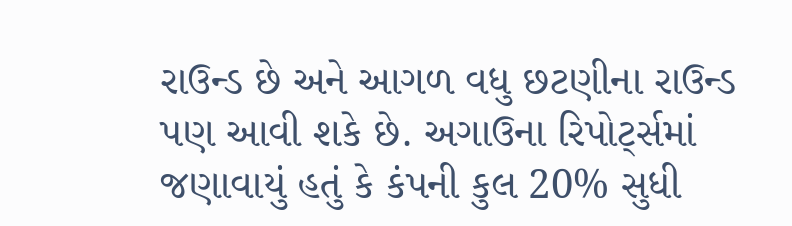રાઉન્ડ છે અને આગળ વધુ છટણીના રાઉન્ડ પણ આવી શકે છે. અગાઉના રિપોર્ટ્સમાં જણાવાયું હતું કે કંપની કુલ 20% સુધી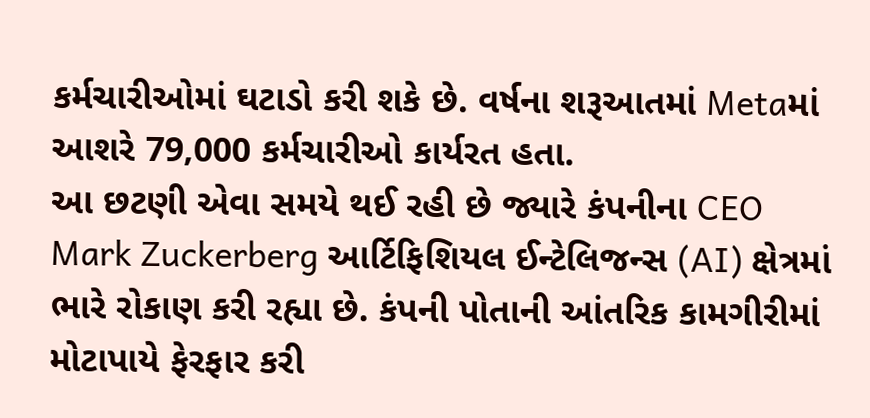કર્મચારીઓમાં ઘટાડો કરી શકે છે. વર્ષના શરૂઆતમાં Metaમાં આશરે 79,000 કર્મચારીઓ કાર્યરત હતા.
આ છટણી એવા સમયે થઈ રહી છે જ્યારે કંપનીના CEO Mark Zuckerberg આર્ટિફિશિયલ ઈન્ટેલિજન્સ (AI) ક્ષેત્રમાં ભારે રોકાણ કરી રહ્યા છે. કંપની પોતાની આંતરિક કામગીરીમાં મોટાપાયે ફેરફાર કરી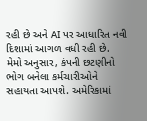રહી છે અને AI પર આધારિત નવી દિશામાં આગળ વધી રહી છે.
મેમો અનુસાર, કંપની છટણીનો ભોગ બનેલા કર્મચારીઓને સહાયતા આપશે. અમેરિકામાં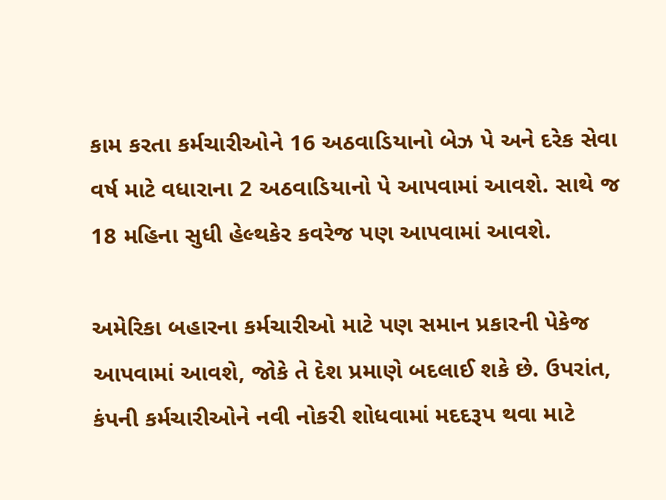કામ કરતા કર્મચારીઓને 16 અઠવાડિયાનો બેઝ પે અને દરેક સેવા વર્ષ માટે વધારાના 2 અઠવાડિયાનો પે આપવામાં આવશે. સાથે જ 18 મહિના સુધી હેલ્થકેર કવરેજ પણ આપવામાં આવશે.

અમેરિકા બહારના કર્મચારીઓ માટે પણ સમાન પ્રકારની પેકેજ આપવામાં આવશે, જોકે તે દેશ પ્રમાણે બદલાઈ શકે છે. ઉપરાંત, કંપની કર્મચારીઓને નવી નોકરી શોધવામાં મદદરૂપ થવા માટે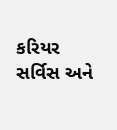કરિયર સર્વિસ અને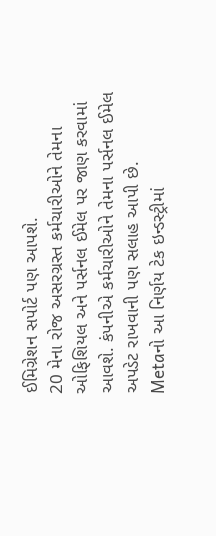ઈમિગ્રેશન સપોર્ટ પણ આપશે.
20 મેના રોજ અસરગ્રસ્ત કર્મચારીઓને તેમના ઓફિશિયલ અને પર્સનલ ઈમેલ પર જાણ કરવામાં આવશે. કંપનીએ કર્મચારીઓને તેમના પર્સનલ ઈમેલ અપડેટ રાખવાની પણ સલાહ આપી છે.
Metaનો આ નિર્ણય ટેક ઇન્ડસ્ટ્રીમાં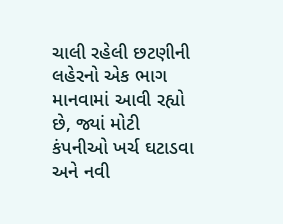ચાલી રહેલી છટણીની લહેરનો એક ભાગ માનવામાં આવી રહ્યો છે, જ્યાં મોટી કંપનીઓ ખર્ચ ઘટાડવા અને નવી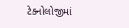ટેક્નોલોજીમાં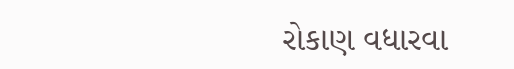રોકાણ વધારવા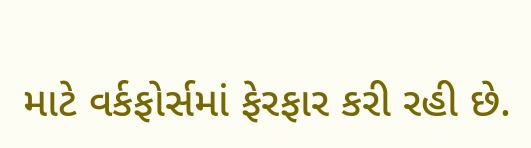માટે વર્કફોર્સમાં ફેરફાર કરી રહી છે.